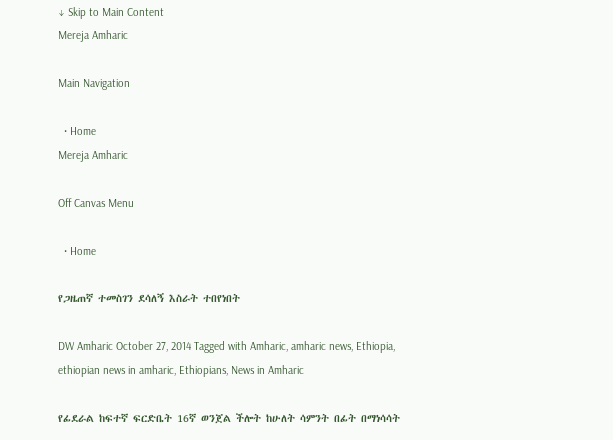↓ Skip to Main Content
Mereja Amharic

Main Navigation

  • Home
Mereja Amharic

Off Canvas Menu

  • Home

የጋዜጠኛ ተመስገን ደሳለኝ እስራት ተበየነበት

DW Amharic October 27, 2014 Tagged with Amharic, amharic news, Ethiopia, ethiopian news in amharic, Ethiopians, News in Amharic

የፊደራል ከፍተኛ ፍርድቤት 16ኛ ወንጀል ችሎት ከሁለት ሳምንት በፊት በማነሳሳት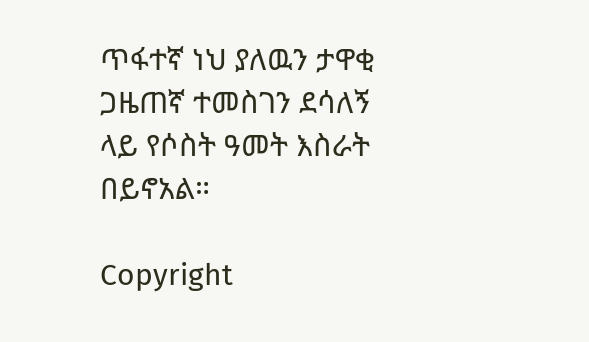ጥፋተኛ ነህ ያለዉን ታዋቂ ጋዜጠኛ ተመስገን ደሳለኝ ላይ የሶስት ዓመት እስራት በይኖአል።

Copyright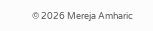© 2026 Mereja Amharic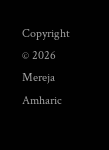Copyright © 2026 Mereja Amharic